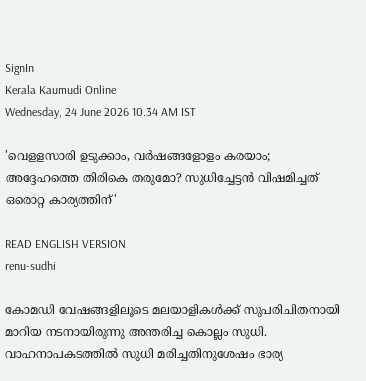SignIn
Kerala Kaumudi Online
Wednesday, 24 June 2026 10.34 AM IST

'വെളളസാരി ഉടുക്കാം, വർഷങ്ങളോളം കരയാം; അദ്ദേഹത്തെ തിരികെ തരുമോ? സുധിച്ചേട്ടൻ വിഷമിച്ചത് ഒരൊറ്റ കാര്യത്തിന്'

READ ENGLISH VERSION
renu-sudhi

കോമഡി വേഷങ്ങളിലൂടെ മലയാളികൾക്ക് സുപരിചിതനായി മാറിയ നടനായിരുന്നു അന്തരിച്ച കൊല്ലം സുധി. വാഹനാപകടത്തിൽ സുധി മരിച്ചതിനുശേഷം ഭാര്യ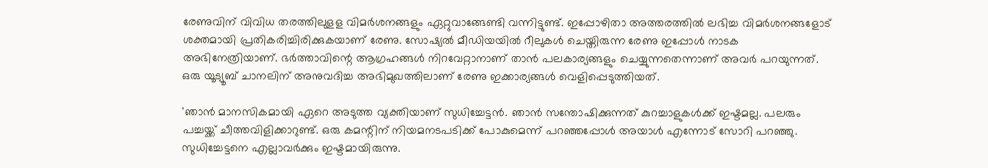രേണുവിന് വിവിധ തരത്തിലുളള വിമർശനങ്ങളും ഏറ്റുവാങ്ങേണ്ടി വന്നിട്ടുണ്ട്. ഇപ്പോഴിതാ അത്തരത്തിൽ ലഭിച്ച വിമർശനങ്ങളോട് ശക്തമായി പ്രതികരിച്ചിരിക്കുകയാണ് രേണു. സോഷ്യൽ മീഡിയയിൽ റീലുകൾ ചെയ്തിരുന്ന രേണു ഇപ്പോൾ നാടക അഭിനേത്രിയാണ്. ഭർത്താവിന്റെ ആഗ്രഹങ്ങൾ നിറവേറ്റാനാണ് താൻ പലകാര്യങ്ങളും ചെയ്യുന്നതെന്നാണ് അവർ പറയുന്നത്. ഒരു യൂട്യൂബ് ചാനലിന് അനുവദിച്ച അഭിമുഖത്തിലാണ് രേണു ഇക്കാര്യങ്ങൾ വെളിപ്പെടുത്തിയത്.

'ഞാൻ മാനസികമായി ഏറെ അടുത്ത വ്യക്തിയാണ് സുധിച്ചേട്ടൻ. ഞാൻ സന്തോഷിക്കുന്നത് കുറച്ചാളുകൾക്ക് ഇഷ്ടമല്ല. പലരും പച്ചയ്ക്ക് ചീത്തവിളിക്കാറുണ്ട്. ഒരു കമന്റിന് നിയമനടപടിക്ക് പോകുമെന്ന് പറഞ്ഞപ്പോൾ അയാൾ എന്നോട് സോറി പറഞ്ഞു. സുധിച്ചേട്ടനെ എല്ലാവർക്കും ഇഷ്ടമായിരുന്നു.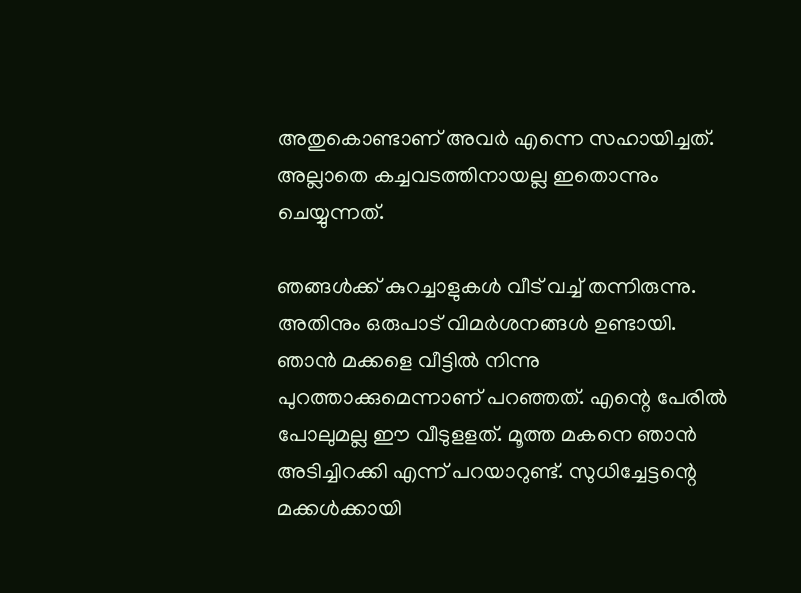അതുകൊണ്ടാണ് അവർ എന്നെ സഹായിച്ചത്. അല്ലാതെ കച്ചവടത്തിനായല്ല ഇതൊന്നും ചെയ്യുന്നത്.

ഞങ്ങൾക്ക് കുറച്ചാളുകൾ വീട് വച്ച് തന്നിരുന്നു. അതിനും ഒരുപാട് വിമർശനങ്ങൾ ഉണ്ടായി. ഞാൻ മക്കളെ വീട്ടിൽ നിന്നു പുറത്താക്കുമെന്നാണ് പറഞ്ഞത്. എന്റെ പേരിൽ പോലുമല്ല ഈ വീടുളളത്. മൂത്ത മകനെ ഞാൻ അടിച്ചിറക്കി എന്ന് പറയാറുണ്ട്. സുധിച്ചേട്ടന്റെ മക്കൾക്കായി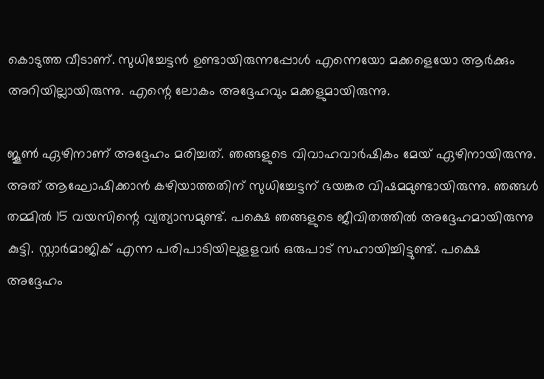കൊടുത്ത വീടാണ്. സുധിച്ചേട്ടൻ ഉണ്ടായിരുന്നപ്പോൾ എന്നെയോ മക്കളെയോ ആർക്കും അറിയില്ലായിരുന്നു. എന്റെ ലോകം അദ്ദേഹവും മക്കളുമായിരുന്നു.

ജൂൺ ഏഴിനാണ് അദ്ദേഹം മരിച്ചത്. ഞങ്ങളുടെ വിവാഹവാർഷികം മേയ് ഏഴിനായിരുന്നു. അത് ആഘോഷിക്കാൻ കഴിയാത്തതിന് സുധിച്ചേട്ടന് ഭയങ്കര വിഷമമുണ്ടായിരുന്നു. ഞങ്ങൾ തമ്മിൽ 15 വയസിന്റെ വ്യത്യാസമുണ്ട്. പക്ഷെ ഞങ്ങളുടെ ജീവിതത്തിൽ അദ്ദേഹമായിരുന്നു കുട്ടി. സ്റ്റാർമാജിക് എന്ന പരിപാടിയിലുളളവർ ഒരുപാട് സഹായിച്ചിട്ടുണ്ട്. പക്ഷെ അദ്ദേഹം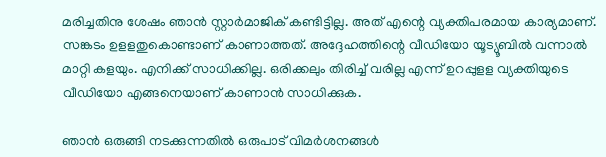മരിച്ചതിനു ശേഷം ഞാൻ സ്റ്റാർമാജിക് കണ്ടിട്ടില്ല. അത് എന്റെ വ്യക്തിപരമായ കാര്യമാണ്. സങ്കടം ഉളളതുകൊണ്ടാണ് കാണാത്തത്. അദ്ദേഹത്തിന്റെ വീഡിയോ യൂട്യൂബിൽ വന്നാൽ മാറ്റി കളയും. എനിക്ക് സാധിക്കില്ല. ഒരിക്കലും തിരിച്ച് വരില്ല എന്ന് ഉറപ്പുളള വ്യക്തിയുടെ വീഡിയോ എങ്ങനെയാണ് കാണാൻ സാധിക്കുക.

ഞാൻ ഒരുങ്ങി നടക്കുന്നതിൽ ഒരുപാട് വിമർശനങ്ങൾ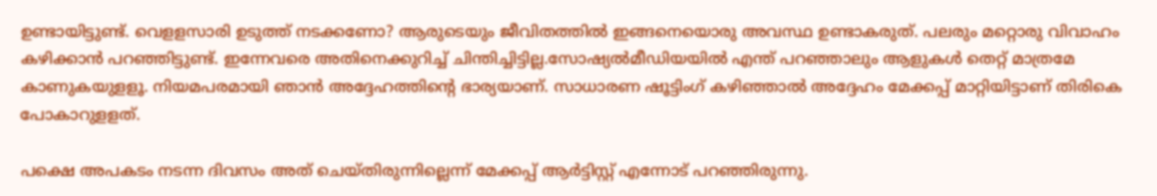ഉണ്ടായിട്ടുണ്ട്. വെളളസാരി ഉടുത്ത് നടക്കണോ? ആരുടെയും ജീവിതത്തിൽ ഇങ്ങനെയൊരു അവസ്ഥ ഉണ്ടാകരുത്. പലരും മറ്റൊരു വിവാഹം കഴിക്കാൻ പറഞ്ഞിട്ടുണ്ട്. ഇന്നേവരെ അതിനെക്കുറിച്ച് ചിന്തിച്ചിട്ടില്ല.സോഷ്യൽമീഡിയയിൽ എന്ത് പറഞ്ഞാലും ആളുകൾ തെറ്റ് മാത്രമേ കാണുകയുളളൂ. നിയമപരമായി ഞാൻ അദ്ദേഹത്തിന്റെ ഭാര്യയാണ്. സാധാരണ ഷൂട്ടിംഗ് കഴിഞ്ഞാൽ അദ്ദേഹം മേക്കപ്പ് മാറ്റിയിട്ടാണ് തിരികെ പോകാറുളളത്.

പക്ഷെ അപകടം നടന്ന ദിവസം അത് ചെയ്തിരുന്നില്ലെന്ന് മേക്കപ്പ് ആർട്ടിസ്റ്റ് എന്നോട് പറഞ്ഞിരുന്നു.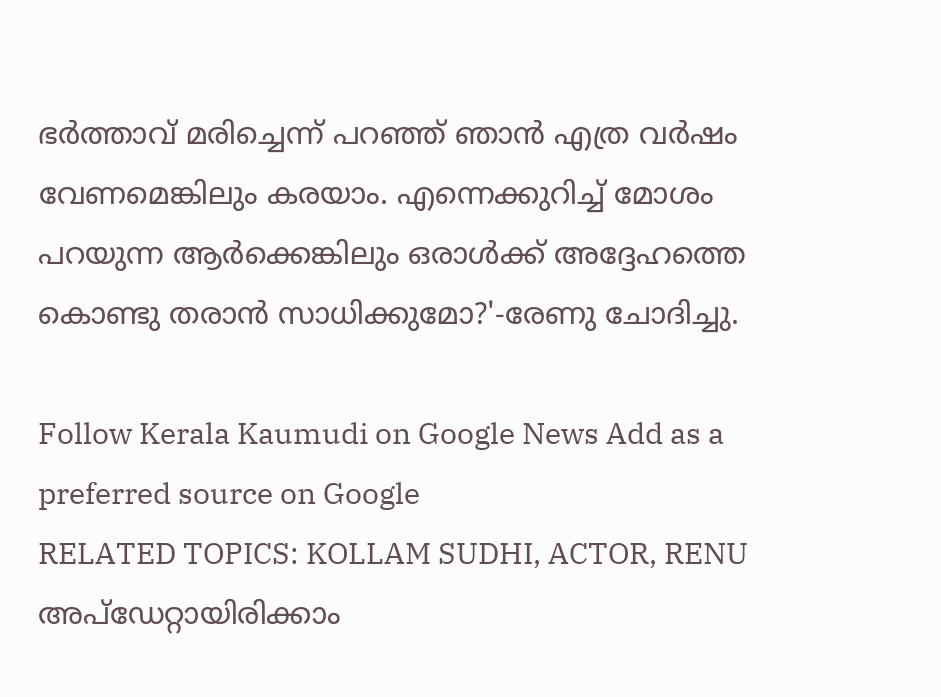ഭർത്താവ് മരിച്ചെന്ന് പറഞ്ഞ് ഞാൻ എത്ര വർഷം വേണമെങ്കിലും കരയാം. എന്നെക്കുറിച്ച് മോശം പറയുന്ന ആർക്കെങ്കിലും ഒരാൾക്ക് അദ്ദേഹത്തെ കൊണ്ടു തരാൻ സാധിക്കുമോ?'-രേണു ചോദിച്ചു.

Follow Kerala Kaumudi on Google News Add as a preferred source on Google
RELATED TOPICS: KOLLAM SUDHI, ACTOR, RENU
അപ്ഡേറ്റായിരിക്കാം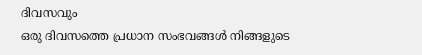ദിവസവും
ഒരു ദിവസത്തെ പ്രധാന സംഭവങ്ങൾ നിങ്ങളുടെ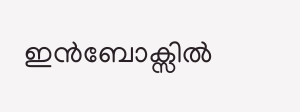ഇൻബോക്സിൽ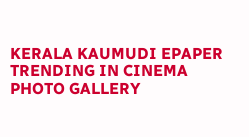KERALA KAUMUDI EPAPER
TRENDING IN CINEMA
PHOTO GALLERY